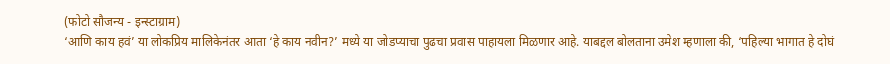(फोटो सौजन्य - इन्स्टाग्राम)
‘आणि काय हवं’ या लोकप्रिय मालिकेनंतर आता ‘हे काय नवीन?’ मध्ये या जोडप्याचा पुढचा प्रवास पाहायला मिळणार आहे. याबद्दल बोलताना उमेश म्हणाला की, ‘पहिल्या भागात हे दोघं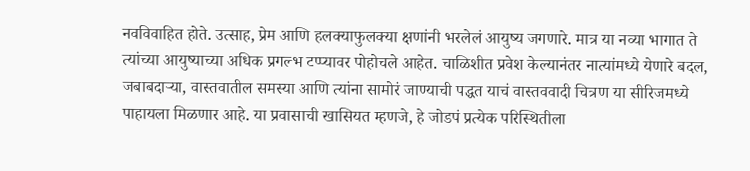नवविवाहित होते. उत्साह, प्रेम आणि हलक्याफुलक्या क्षणांनी भरलेलं आयुष्य जगणारे. मात्र या नव्या भागात ते त्यांच्या आयुष्याच्या अधिक प्रगल्भ टप्प्यावर पोहोचले आहेत. चाळिशीत प्रवेश केल्यानंतर नात्यांमध्ये येणारे बदल, जबाबदाऱ्या, वास्तवातील समस्या आणि त्यांना सामोरं जाण्याची पद्धत याचं वास्तववादी चित्रण या सीरिजमध्ये पाहायला मिळणार आहे. या प्रवासाची खासियत म्हणजे, हे जोडपं प्रत्येक परिस्थितीला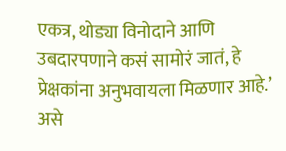एकत्र, थोड्या विनोदाने आणि उबदारपणाने कसं सामोरं जातं, हे प्रेक्षकांना अनुभवायला मिळणार आहे.’ असे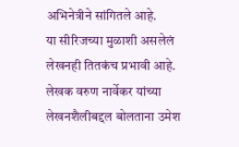अभिनेत्रीने सांगितले आहे.
या सीरिजच्या मुळाशी असलेलं लेखनही तितकंच प्रभावी आहे. लेखक वरुण नार्वेकर यांच्या लेखनशैलीबद्दल बोलताना उमेश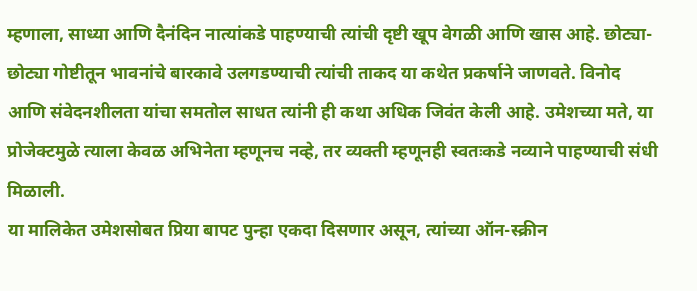म्हणाला, साध्या आणि दैनंदिन नात्यांकडे पाहण्याची त्यांची दृष्टी खूप वेगळी आणि खास आहे. छोट्या-छोट्या गोष्टीतून भावनांचे बारकावे उलगडण्याची त्यांची ताकद या कथेत प्रकर्षाने जाणवते. विनोद आणि संवेदनशीलता यांचा समतोल साधत त्यांनी ही कथा अधिक जिवंत केली आहे. उमेशच्या मते, या प्रोजेक्टमुळे त्याला केवळ अभिनेता म्हणूनच नव्हे, तर व्यक्ती म्हणूनही स्वतःकडे नव्याने पाहण्याची संधी मिळाली.
या मालिकेत उमेशसोबत प्रिया बापट पुन्हा एकदा दिसणार असून, त्यांच्या ऑन-स्क्रीन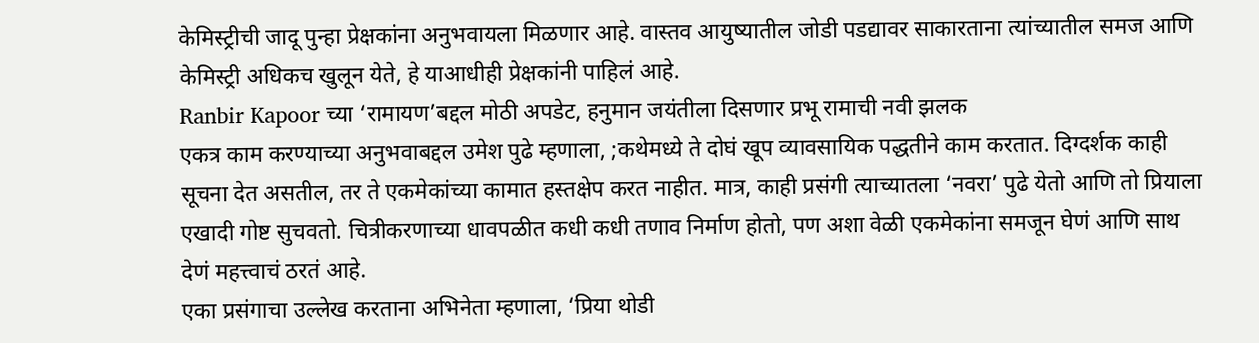केमिस्ट्रीची जादू पुन्हा प्रेक्षकांना अनुभवायला मिळणार आहे. वास्तव आयुष्यातील जोडी पडद्यावर साकारताना त्यांच्यातील समज आणि केमिस्ट्री अधिकच खुलून येते, हे याआधीही प्रेक्षकांनी पाहिलं आहे.
Ranbir Kapoor च्या ‘रामायण’बद्दल मोठी अपडेट, हनुमान जयंतीला दिसणार प्रभू रामाची नवी झलक
एकत्र काम करण्याच्या अनुभवाबद्दल उमेश पुढे म्हणाला, ;कथेमध्ये ते दोघं खूप व्यावसायिक पद्धतीने काम करतात. दिग्दर्शक काही सूचना देत असतील, तर ते एकमेकांच्या कामात हस्तक्षेप करत नाहीत. मात्र, काही प्रसंगी त्याच्यातला ‘नवरा’ पुढे येतो आणि तो प्रियाला एखादी गोष्ट सुचवतो. चित्रीकरणाच्या धावपळीत कधी कधी तणाव निर्माण होतो, पण अशा वेळी एकमेकांना समजून घेणं आणि साथ देणं महत्त्वाचं ठरतं आहे.
एका प्रसंगाचा उल्लेख करताना अभिनेता म्हणाला, ‘प्रिया थोडी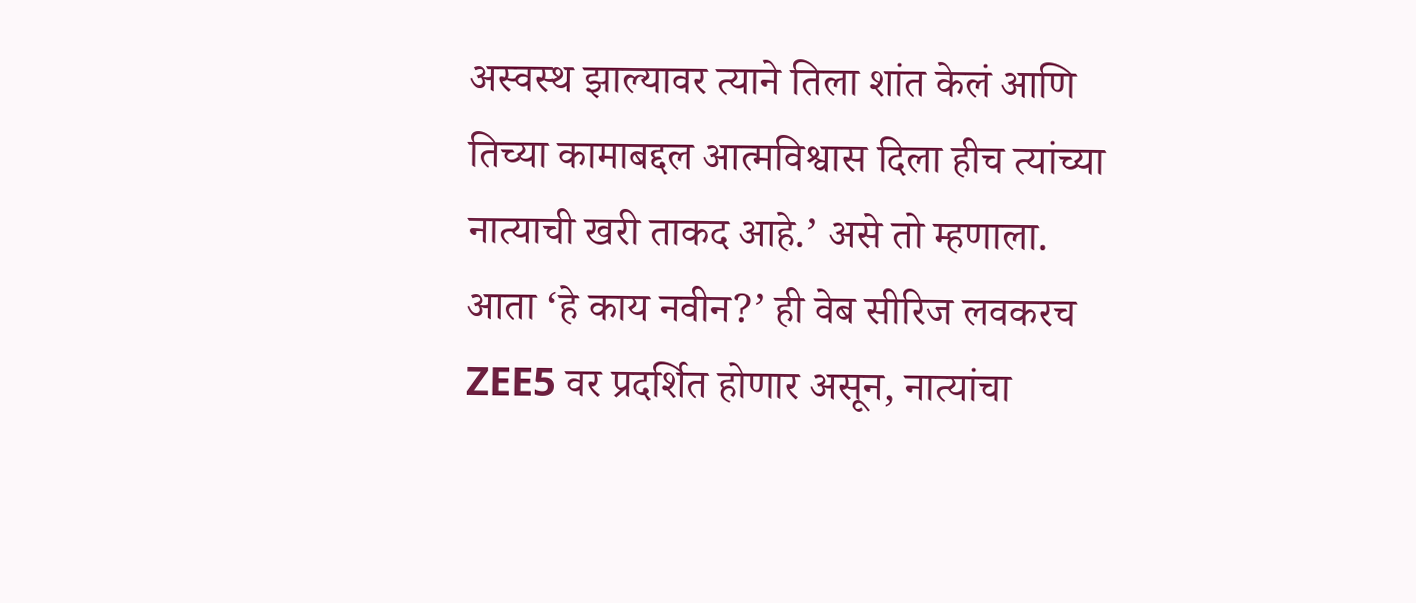अस्वस्थ झाल्यावर त्याने तिला शांत केलं आणि तिच्या कामाबद्दल आत्मविश्वास दिला हीच त्यांच्या नात्याची खरी ताकद आहे.’ असे तो म्हणाला. आता ‘हे काय नवीन?’ ही वेब सीरिज लवकरच ZEE5 वर प्रदर्शित होणार असून, नात्यांचा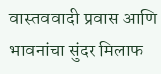वास्तववादी प्रवास आणि भावनांचा सुंदर मिलाफ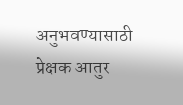अनुभवण्यासाठी प्रेक्षक आतुर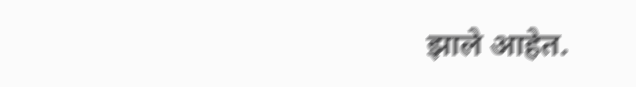झाले आहेत.